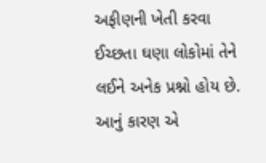અફીણની ખેતી કરવા ઈચ્છતા ઘણા લોકોમાં તેને લઈને અનેક પ્રશ્નો હોય છે. આનું કારણ એ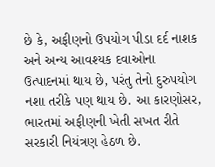છે કે, અફીણનો ઉપયોગ પીડા દર્દ નાશક અને અન્ય આવશ્યક દવાઓના ઉત્પાદનમાં થાય છે, પરંતુ તેનો દુરુપયોગ નશા તરીકે પણ થાય છે. આ કારણોસર, ભારતમાં અફીણની ખેતી સખત રીતે સરકારી નિયંત્રણ હેઠળ છે.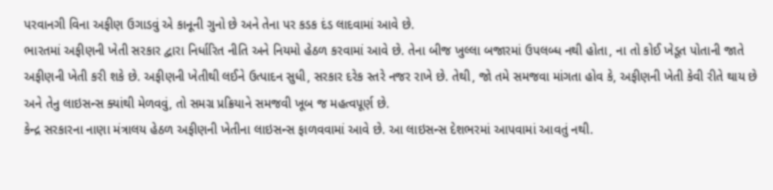પરવાનગી વિના અફીણ ઉગાડવું એ કાનૂની ગુનો છે અને તેના પર કડક દંડ લાદવામાં આવે છે.
ભારતમાં અફીણની ખેતી સરકાર દ્વારા નિર્ધારિત નીતિ અને નિયમો હેઠળ કરવામાં આવે છે. તેના બીજ ખુલ્લા બજારમાં ઉપલબ્ધ નથી હોતા, ના તો કોઈ ખેડૂત પોતાની જાતે અફીણની ખેતી કરી શકે છે. અફીણની ખેતીથી લઈને ઉત્પાદન સુધી, સરકાર દરેક સ્તરે નજર રાખે છે. તેથી, જો તમે સમજવા માંગતા હોવ કે, અફીણની ખેતી કેવી રીતે થાય છે અને તેનુ લાઇસન્સ ક્યાંથી મેળવવું, તો સમગ્ર પ્રક્રિયાને સમજવી ખૂબ જ મહત્વપૂર્ણ છે.
કેન્દ્ર સરકારના નાણા મંત્રાલય હેઠળ અફીણની ખેતીના લાઇસન્સ ફાળવવામાં આવે છે. આ લાઇસન્સ દેશભરમાં આપવામાં આવતું નથી.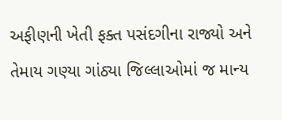અફીણની ખેતી ફક્ત પસંદગીના રાજ્યો અને તેમાય ગણ્યા ગાંઠ્યા જિલ્લાઓમાં જ માન્ય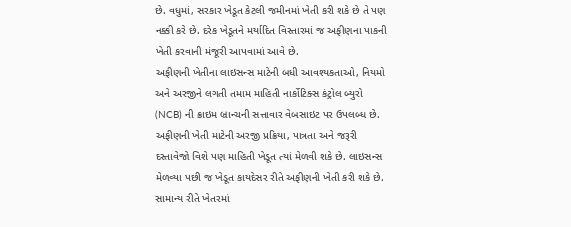છે. વધુમાં, સરકાર ખેડૂત કેટલી જમીનમાં ખેતી કરી શકે છે તે પણ નક્કી કરે છે. દરેક ખેડૂતને મર્યાદિત વિસ્તારમાં જ અફીણના પાકની ખેતી કરવાની મંજૂરી આપવામાં આવે છે.
અફીણની ખેતીના લાઇસન્સ માટેની બધી આવશ્યકતાઓ, નિયમો અને અરજીને લગતી તમામ માહિતી નાર્કોટિક્સ કંટ્રોલ બ્યુરો (NCB) ની ક્રાઇમ બ્રાન્ચની સત્તાવાર વેબસાઇટ પર ઉપલબ્ધ છે. અફીણની ખેતી માટેની અરજી પ્રક્રિયા, પાત્રતા અને જરૂરી દસ્તાવેજો વિશે પણ માહિતી ખેડૂત ત્યાં મેળવી શકે છે. લાઇસન્સ મેળવ્યા પછી જ ખેડૂત કાયદેસર રીતે અફીણની ખેતી કરી શકે છે.
સામાન્ય રીતે ખેતરમાં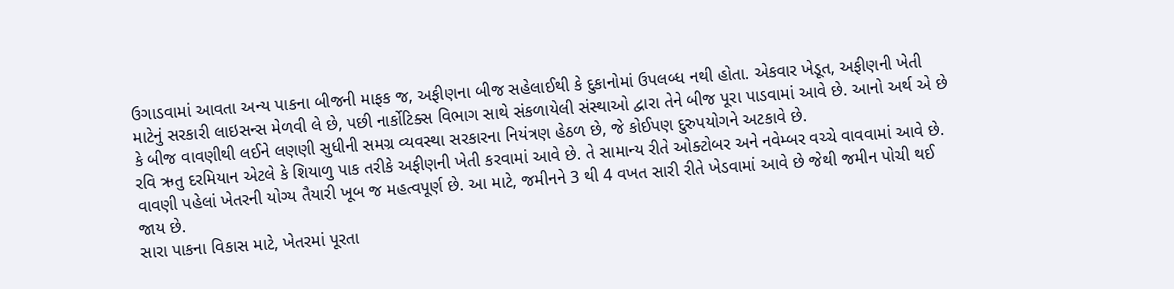ઉગાડવામાં આવતા અન્ય પાકના બીજની માફક જ, અફીણના બીજ સહેલાઈથી કે દુકાનોમાં ઉપલબ્ધ નથી હોતા. એકવાર ખેડૂત, અફીણની ખેતી માટેનું સરકારી લાઇસન્સ મેળવી લે છે, પછી નાર્કોટિક્સ વિભાગ સાથે સંકળાયેલી સંસ્થાઓ દ્વારા તેને બીજ પૂરા પાડવામાં આવે છે. આનો અર્થ એ છે કે બીજ વાવણીથી લઈને લણણી સુધીની સમગ્ર વ્યવસ્થા સરકારના નિયંત્રણ હેઠળ છે, જે કોઈપણ દુરુપયોગને અટકાવે છે.
રવિ ઋતુ દરમિયાન એટલે કે શિયાળુ પાક તરીકે અફીણની ખેતી કરવામાં આવે છે. તે સામાન્ય રીતે ઓક્ટોબર અને નવેમ્બર વચ્ચે વાવવામાં આવે છે. વાવણી પહેલાં ખેતરની યોગ્ય તૈયારી ખૂબ જ મહત્વપૂર્ણ છે. આ માટે, જમીનને 3 થી 4 વખત સારી રીતે ખેડવામાં આવે છે જેથી જમીન પોચી થઈ જાય છે.
સારા પાકના વિકાસ માટે, ખેતરમાં પૂરતા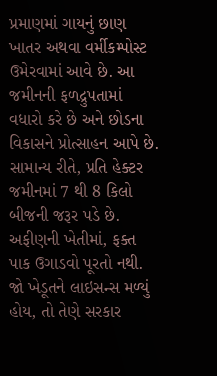પ્રમાણમાં ગાયનું છાણ ખાતર અથવા વર્મીકમ્પોસ્ટ ઉમેરવામાં આવે છે. આ જમીનની ફળદ્રુપતામાં વધારો કરે છે અને છોડના વિકાસને પ્રોત્સાહન આપે છે. સામાન્ય રીતે, પ્રતિ હેક્ટર જમીનમાં 7 થી 8 કિલો બીજની જરૂર પડે છે.
અફીણની ખેતીમાં, ફક્ત પાક ઉગાડવો પૂરતો નથી. જો ખેડૂતને લાઇસન્સ મળ્યું હોય, તો તેણે સરકાર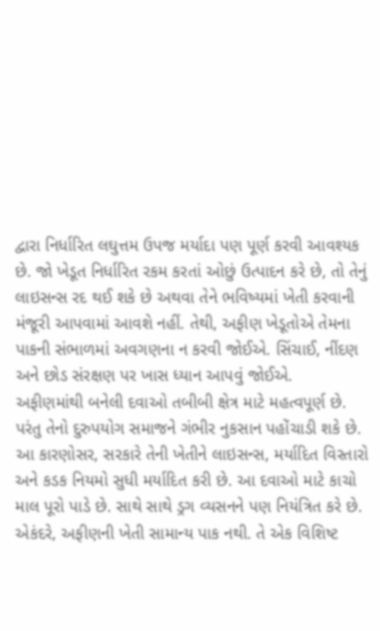દ્વારા નિર્ધારિત લઘુત્તમ ઉપજ મર્યાદા પણ પૂર્ણ કરવી આવશ્યક છે. જો ખેડૂત નિર્ધારિત રકમ કરતાં ઓછું ઉત્પાદન કરે છે, તો તેનું લાઇસન્સ રદ થઈ શકે છે અથવા તેને ભવિષ્યમાં ખેતી કરવાની મંજૂરી આપવામાં આવશે નહીં. તેથી, અફીણ ખેડૂતોએ તેમના પાકની સંભાળમાં અવગણના ન કરવી જોઈએ. સિંચાઈ, નીંદણ અને છોડ સંરક્ષણ પર ખાસ ધ્યાન આપવું જોઈએ.
અફીણમાંથી બનેલી દવાઓ તબીબી ક્ષેત્ર માટે મહત્વપૂર્ણ છે. પરંતુ તેનો દુરુપયોગ સમાજને ગંભીર નુકસાન પહોંચાડી શકે છે. આ કારણોસર, સરકારે તેની ખેતીને લાઇસન્સ, મર્યાદિત વિસ્તારો અને કડક નિયમો સુધી મર્યાદિત કરી છે. આ દવાઓ માટે કાચો માલ પૂરો પાડે છે. સાથે સાથે ડ્રગ વ્યસનને પણ નિયંત્રિત કરે છે. એકંદરે, અફીણની ખેતી સામાન્ય પાક નથી. તે એક વિશિષ્ટ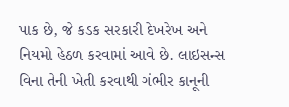પાક છે, જે કડક સરકારી દેખરેખ અને નિયમો હેઠળ કરવામાં આવે છે. લાઇસન્સ વિના તેની ખેતી કરવાથી ગંભીર કાનૂની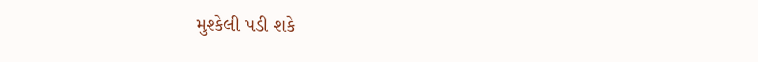મુશ્કેલી પડી શકે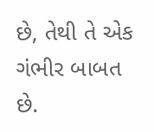છે, તેથી તે એક ગંભીર બાબત છે.